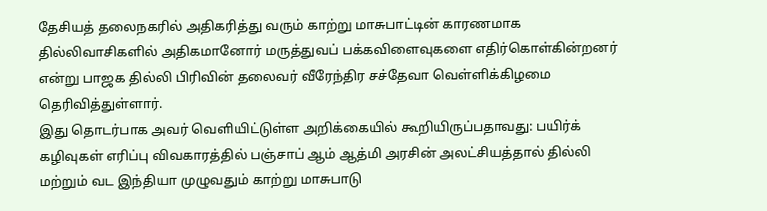தேசியத் தலைநகரில் அதிகரித்து வரும் காற்று மாசுபாட்டின் காரணமாக தில்லிவாசிகளில் அதிகமானோர் மருத்துவப் பக்கவிளைவுகளை எதிர்கொள்கின்றனர் என்று பாஜக தில்லி பிரிவின் தலைவர் வீரேந்திர சச்தேவா வெள்ளிக்கிழமை தெரிவித்துள்ளார்.
இது தொடர்பாக அவர் வெளியிட்டுள்ள அறிக்கையில் கூறியிருப்பதாவது: பயிர்க் கழிவுகள் எரிப்பு விவகாரத்தில் பஞ்சாப் ஆம் ஆத்மி அரசின் அலட்சியத்தால் தில்லி மற்றும் வட இந்தியா முழுவதும் காற்று மாசுபாடு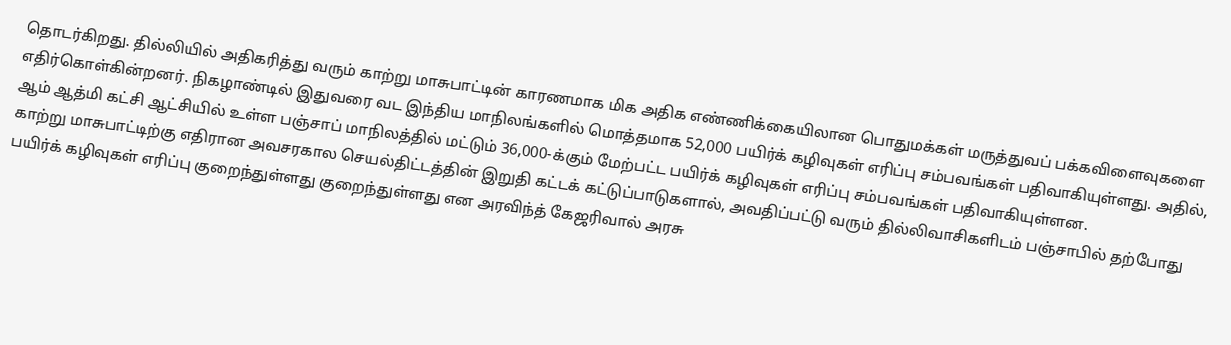தொடர்கிறது. தில்லியில் அதிகரித்து வரும் காற்று மாசுபாட்டின் காரணமாக மிக அதிக எண்ணிக்கையிலான பொதுமக்கள் மருத்துவப் பக்கவிளைவுகளை எதிர்கொள்கின்றனர். நிகழாண்டில் இதுவரை வட இந்திய மாநிலங்களில் மொத்தமாக 52,000 பயிர்க் கழிவுகள் எரிப்பு சம்பவங்கள் பதிவாகியுள்ளது. அதில், ஆம் ஆத்மி கட்சி ஆட்சியில் உள்ள பஞ்சாப் மாநிலத்தில் மட்டும் 36,000-க்கும் மேற்பட்ட பயிர்க் கழிவுகள் எரிப்பு சம்பவங்கள் பதிவாகியுள்ளன.
காற்று மாசுபாட்டிற்கு எதிரான அவசரகால செயல்திட்டத்தின் இறுதி கட்டக் கட்டுப்பாடுகளால், அவதிப்பட்டு வரும் தில்லிவாசிகளிடம் பஞ்சாபில் தற்போது பயிர்க் கழிவுகள் எரிப்பு குறைந்துள்ளது குறைந்துள்ளது என அரவிந்த் கேஜரிவால் அரசு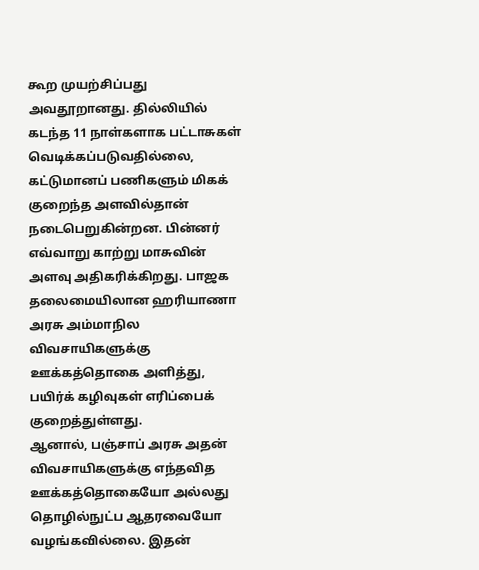கூற முயற்சிப்பது அவதூறானது. தில்லியில் கடந்த 11 நாள்களாக பட்டாசுகள் வெடிக்கப்படுவதில்லை, கட்டுமானப் பணிகளும் மிகக் குறைந்த அளவில்தான் நடைபெறுகின்றன. பின்னர் எவ்வாறு காற்று மாசுவின் அளவு அதிகரிக்கிறது. பாஜக தலைமையிலான ஹரியாணா அரசு அம்மாநில விவசாயிகளுக்கு ஊக்கத்தொகை அளித்து, பயிர்க் கழிவுகள் எரிப்பைக் குறைத்துள்ளது.
ஆனால், பஞ்சாப் அரசு அதன் விவசாயிகளுக்கு எந்தவித ஊக்கத்தொகையோ அல்லது தொழில்நுட்ப ஆதரவையோ வழங்கவில்லை. இதன்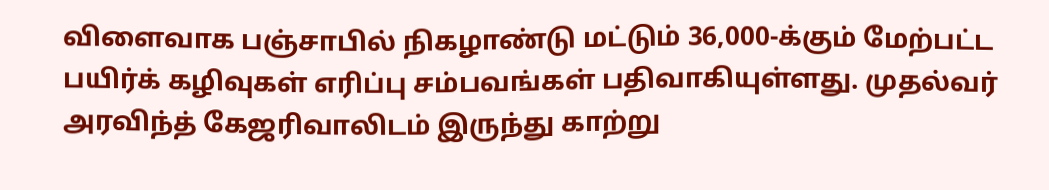விளைவாக பஞ்சாபில் நிகழாண்டு மட்டும் 36,000-க்கும் மேற்பட்ட பயிர்க் கழிவுகள் எரிப்பு சம்பவங்கள் பதிவாகியுள்ளது. முதல்வர் அரவிந்த் கேஜரிவாலிடம் இருந்து காற்று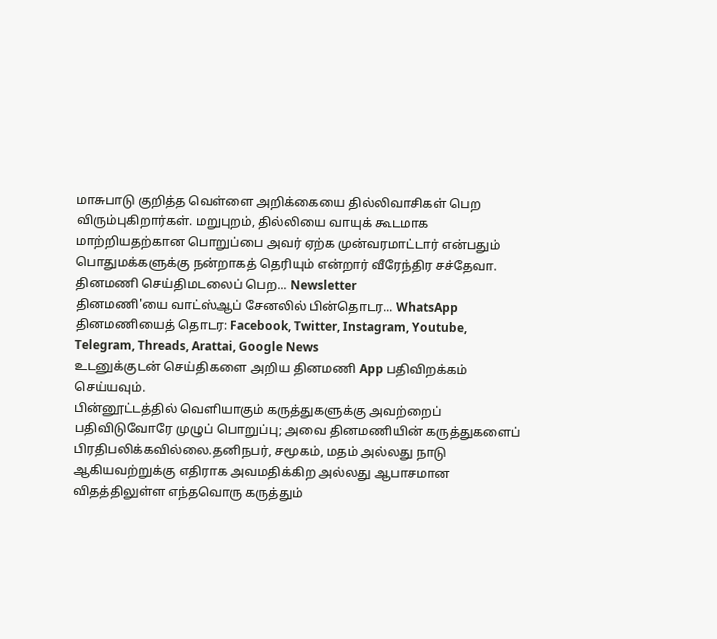மாசுபாடு குறித்த வெள்ளை அறிக்கையை தில்லிவாசிகள் பெற விரும்புகிறார்கள். மறுபுறம், தில்லியை வாயுக் கூடமாக மாற்றியதற்கான பொறுப்பை அவர் ஏற்க முன்வரமாட்டார் என்பதும் பொதுமக்களுக்கு நன்றாகத் தெரியும் என்றார் வீரேந்திர சச்தேவா.
தினமணி செய்திமடலைப் பெற... Newsletter
தினமணி'யை வாட்ஸ்ஆப் சேனலில் பின்தொடர... WhatsApp
தினமணியைத் தொடர: Facebook, Twitter, Instagram, Youtube, Telegram, Threads, Arattai, Google News
உடனுக்குடன் செய்திகளை அறிய தினமணி App பதிவிறக்கம் செய்யவும்.
பின்னூட்டத்தில் வெளியாகும் கருத்துகளுக்கு அவற்றைப் பதிவிடுவோரே முழுப் பொறுப்பு; அவை தினமணியின் கருத்துகளைப் பிரதிபலிக்கவில்லை.தனிநபர், சமூகம், மதம் அல்லது நாடு ஆகியவற்றுக்கு எதிராக அவமதிக்கிற அல்லது ஆபாசமான விதத்திலுள்ள எந்தவொரு கருத்தும்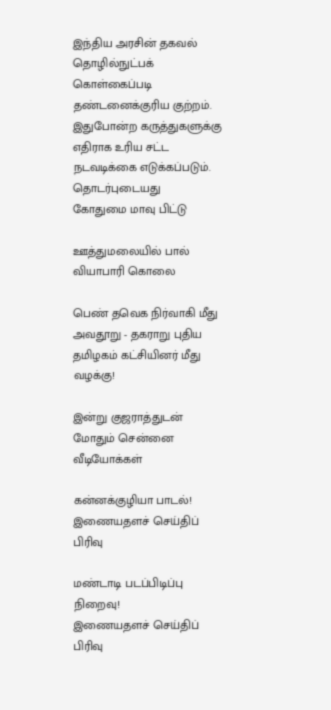இந்திய அரசின் தகவல் தொழில்நுட்பக் கொள்கைப்படி தண்டனைக்குரிய குற்றம். இதுபோன்ற கருத்துகளுக்கு எதிராக உரிய சட்ட நடவடிக்கை எடுக்கப்படும்.
தொடர்புடையது
கோதுமை மாவு பிட்டு

ஊத்துமலையில் பால் வியாபாரி கொலை

பெண் தவெக நிர்வாகி மீது அவதூறு - தகராறு புதிய தமிழகம் கட்சியினர் மீது வழக்கு!

இன்று குஜராத்துடன் மோதும் சென்னை
வீடியோக்கள்

கன்னக்குழியா பாடல்!
இணையதளச் செய்திப் பிரிவு

மண்டாடி படப்பிடிப்பு நிறைவு!
இணையதளச் செய்திப் பிரிவு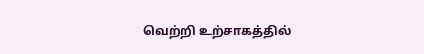வெற்றி உற்சாகத்தில்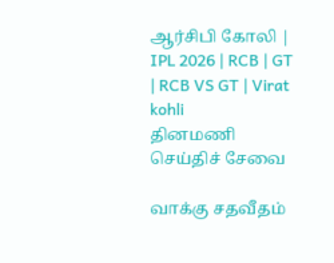ஆர்சிபி கோலி | IPL 2026 | RCB | GT | RCB VS GT | Virat kohli
தினமணி செய்திச் சேவை

வாக்கு சதவீதம்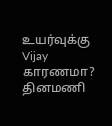உயர்வுக்கு Vijay காரணமா?
தினமணி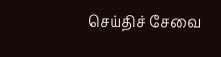செய்திச் சேவை